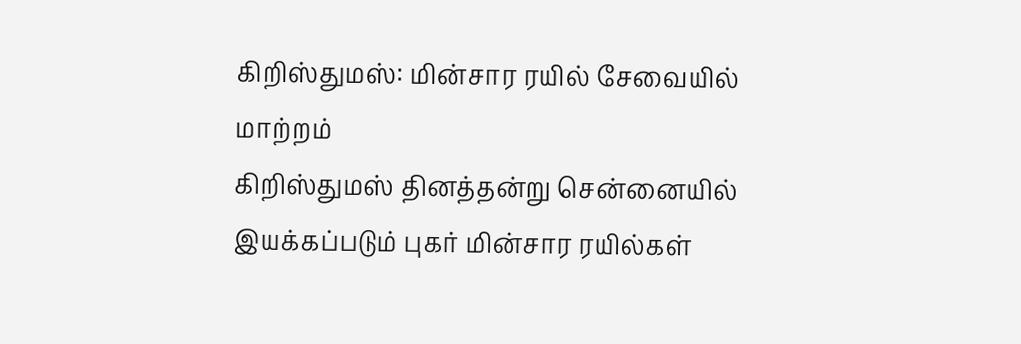கிறிஸ்துமஸ்: மின்சார ரயில் சேவையில் மாற்றம்
கிறிஸ்துமஸ் தினத்தன்று சென்னையில் இயக்கப்படும் புகர் மின்சார ரயில்கள்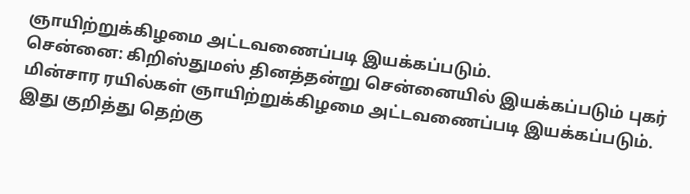ஞாயிற்றுக்கிழமை அட்டவணைப்படி இயக்கப்படும்.
சென்னை: கிறிஸ்துமஸ் தினத்தன்று சென்னையில் இயக்கப்படும் புகர் மின்சார ரயில்கள் ஞாயிற்றுக்கிழமை அட்டவணைப்படி இயக்கப்படும்.
இது குறித்து தெற்கு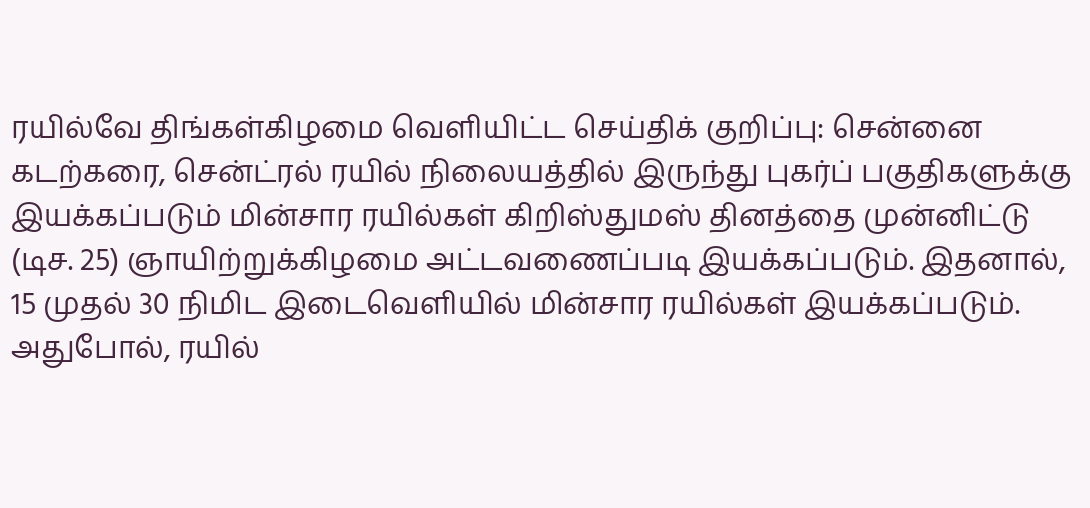ரயில்வே திங்கள்கிழமை வெளியிட்ட செய்திக் குறிப்பு: சென்னை கடற்கரை, சென்ட்ரல் ரயில் நிலையத்தில் இருந்து புகர்ப் பகுதிகளுக்கு இயக்கப்படும் மின்சார ரயில்கள் கிறிஸ்துமஸ் தினத்தை முன்னிட்டு (டிச. 25) ஞாயிற்றுக்கிழமை அட்டவணைப்படி இயக்கப்படும். இதனால், 15 முதல் 30 நிமிட இடைவெளியில் மின்சார ரயில்கள் இயக்கப்படும். அதுபோல், ரயில்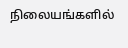நிலையங்களில்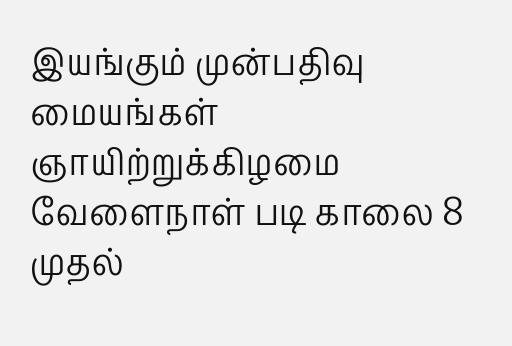இயங்கும் முன்பதிவு மையங்கள் ஞாயிற்றுக்கிழமை வேளைநாள் படி காலை 8 முதல்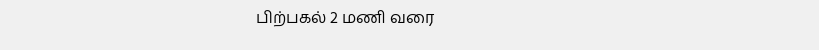பிற்பகல் 2 மணி வரை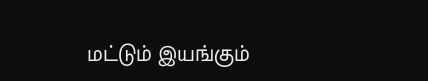மட்டும் இயங்கும்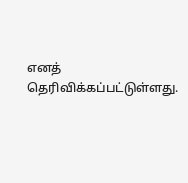எனத் தெரிவிக்கப்பட்டுள்ளது.